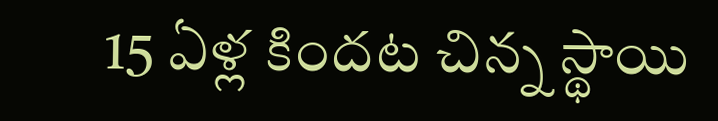15 ఏళ్ల కిందట చిన్న స్థాయి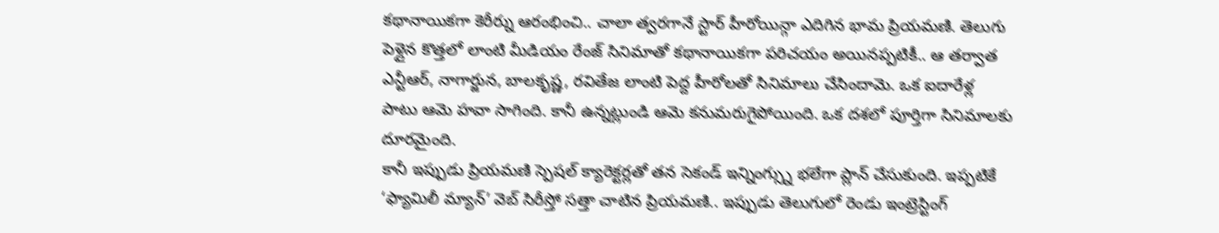కథానాయికగా కెరీర్ను ఆరంభించి.. చాలా త్వరగానే స్టార్ హీరోయిన్గా ఎదిగిన భామ ప్రియమణి. తెలుగు పెళ్లైన కొత్తలో లాంటి మీడియం రేంజ్ సినిమాతో కథానాయికగా పరిచయం అయినప్పటికీ.. ఆ తర్వాత ఎన్టీఆర్, నాగార్జున, బాలకృష్ణ, రవితేజ లాంటి పెద్ద హీరోలతో సినిమాలు చేసిందామె. ఒక ఐదారేళ్ల పాటు ఆమె హవా సాగింది. కానీ ఉన్నట్లుండి ఆమె కనుమరుగైపోయింది. ఒక దశలో పూర్తిగా సినిమాలకు దూరమైంది.
కానీ ఇప్పుడు ప్రియమణి స్పెషల్ క్యారెక్టర్లతో తన సెకండ్ ఇన్నింగ్స్ను భలేగా ప్లాన్ చేసుకుంది. ఇప్పటికే ‘ఫ్యామిలీ మ్యాన్’ వెబ్ సిరీస్తో సత్తా చాటిన ప్రియమణి.. ఇప్పుడు తెలుగులో రెండు ఇంట్రెస్టింగ్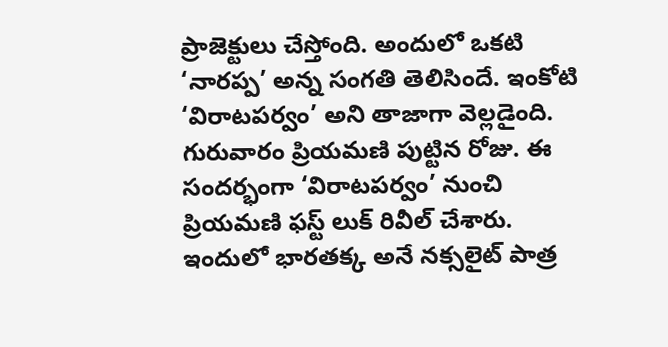ప్రాజెక్టులు చేస్తోంది. అందులో ఒకటి ‘నారప్ప’ అన్న సంగతి తెలిసిందే. ఇంకోటి ‘విరాటపర్వం’ అని తాజాగా వెల్లడైంది.
గురువారం ప్రియమణి పుట్టిన రోజు. ఈ సందర్భంగా ‘విరాటపర్వం’ నుంచి ప్రియమణి ఫస్ట్ లుక్ రివీల్ చేశారు. ఇందులో భారతక్క అనే నక్సలైట్ పాత్ర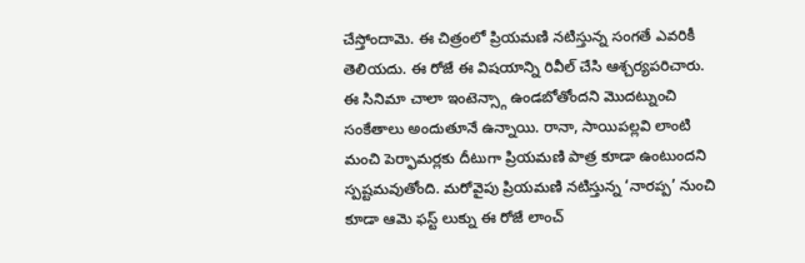చేస్తోందామె. ఈ చిత్రంలో ప్రియమణి నటిస్తున్న సంగతే ఎవరికీ తెలియదు. ఈ రోజే ఈ విషయాన్ని రివీల్ చేసి ఆశ్చర్యపరిచారు. ఈ సినిమా చాలా ఇంటెన్స్గా ఉండబోతోందని మొదట్నుంచి సంకేతాలు అందుతూనే ఉన్నాయి. రానా, సాయిపల్లవి లాంటి మంచి పెర్ఫామర్లకు దీటుగా ప్రియమణి పాత్ర కూడా ఉంటుందని స్పష్టమవుతోంది. మరోవైపు ప్రియమణి నటిస్తున్న ‘నారప్ప’ నుంచి కూడా ఆమె ఫస్ట్ లుక్ను ఈ రోజే లాంచ్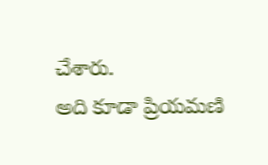చేశారు.
అది కూడా ప్రియమణి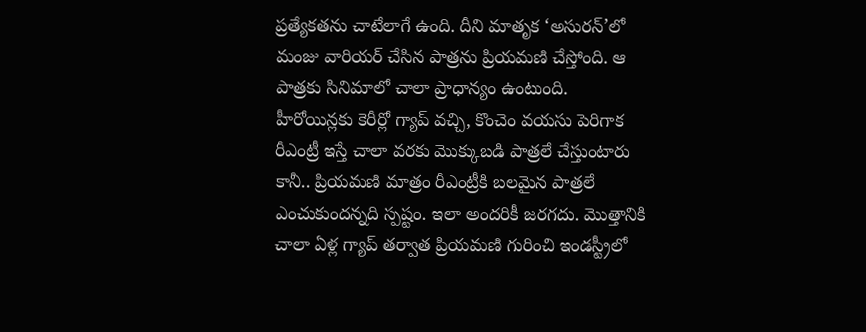ప్రత్యేకతను చాటేలాగే ఉంది. దీని మాతృక ‘అసురన్’లో మంజు వారియర్ చేసిన పాత్రను ప్రియమణి చేస్తోంది. ఆ పాత్రకు సినిమాలో చాలా ప్రాధాన్యం ఉంటుంది. హీరోయిన్లకు కెరీర్లో గ్యాప్ వచ్చి, కొంచెం వయసు పెరిగాక రీఎంట్రీ ఇస్తే చాలా వరకు మొక్కుబడి పాత్రలే చేస్తుంటారు కానీ.. ప్రియమణి మాత్రం రీఎంట్రీకి బలమైన పాత్రలే ఎంచుకుందన్నది స్పష్టం. ఇలా అందరికీ జరగదు. మొత్తానికి చాలా ఏళ్ల గ్యాప్ తర్వాత ప్రియమణి గురించి ఇండస్ట్రీలో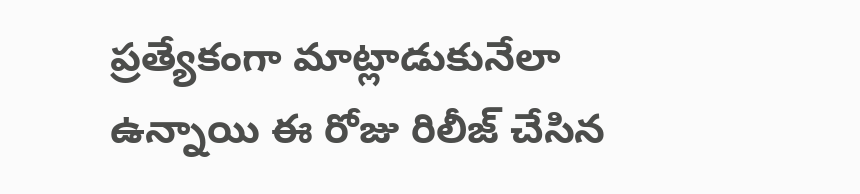ప్రత్యేకంగా మాట్లాడుకునేలా ఉన్నాయి ఈ రోజు రిలీజ్ చేసిన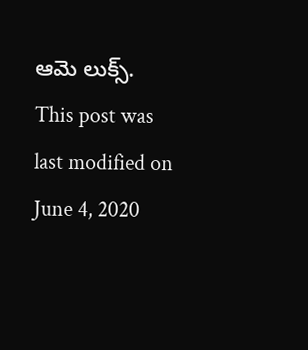ఆమె లుక్స్.
This post was last modified on June 4, 2020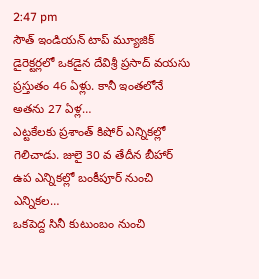2:47 pm
సౌత్ ఇండియన్ టాప్ మ్యూజిక్ డైరెక్టర్లలో ఒకడైన దేవిశ్రీ ప్రసాద్ వయసు ప్రస్తుతం 46 ఏళ్లు. కానీ ఇంతలోనే అతను 27 ఏళ్ల…
ఎట్టకేలకు ప్రశాంత్ కిషోర్ ఎన్నికల్లో గెలిచాడు. జులై 30 వ తేదీన బీహార్ ఉప ఎన్నికల్లో బంకీపూర్ నుంచి ఎన్నికల…
ఒకపెద్ద సినీ కుటుంబం నుంచి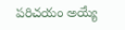పరిచయం అయ్యే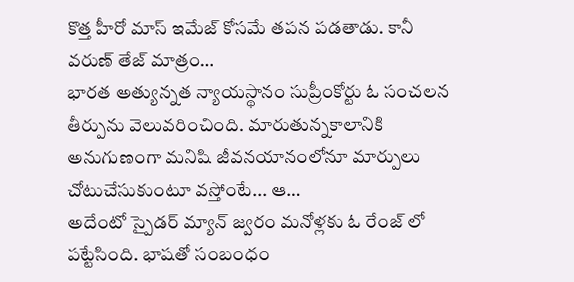కొత్త హీరో మాస్ ఇమేజ్ కోసమే తపన పడతాడు. కానీ వరుణ్ తేజ్ మాత్రం…
భారత అత్యున్నత న్యాయస్థానం సుప్రీంకోర్టు ఓ సంచలన తీర్పును వెలువరించింది. మారుతున్నకాలానికి అనుగుణంగా మనిషి జీవనయానంలోనూ మార్పులు చోటుచేసుకుంటూ వస్తోంటే... ఆ…
అదేంటో స్పైడర్ మ్యాన్ జ్వరం మనోళ్లకు ఓ రేంజ్ లో పట్టేసింది. భాషతో సంబంధం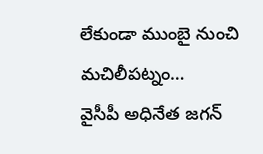లేకుండా ముంబై నుంచి మచిలీపట్నం…
వైసీపీ అధినేత జగన్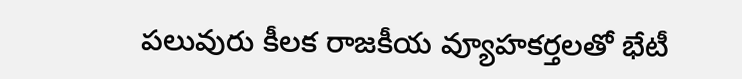పలువురు కీలక రాజకీయ వ్యూహకర్తలతో భేటీ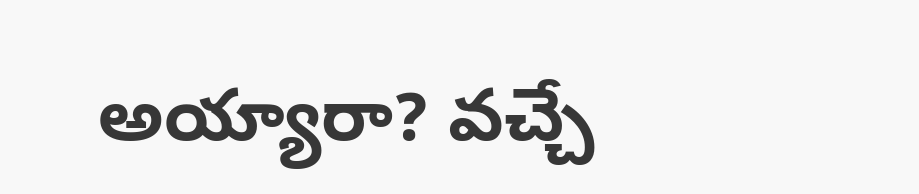అయ్యారా? వచ్చే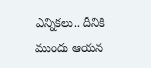ఎన్నికలు.. దీనికి ముందు ఆయన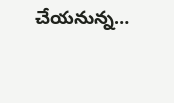చేయనున్న…